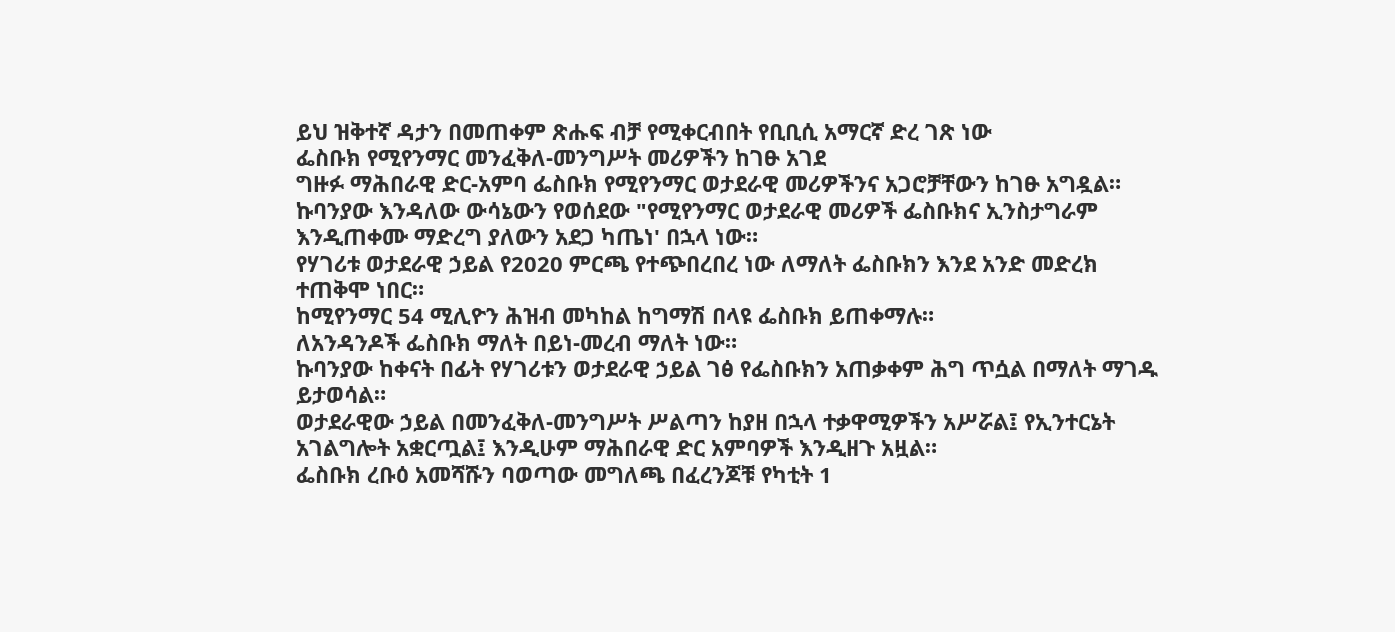ይህ ዝቅተኛ ዳታን በመጠቀም ጽሑፍ ብቻ የሚቀርብበት የቢቢሲ አማርኛ ድረ ገጽ ነው
ፌስቡክ የሚየንማር መንፈቅለ-መንግሥት መሪዎችን ከገፁ አገደ
ግዙፉ ማሕበራዊ ድር-አምባ ፌስቡክ የሚየንማር ወታደራዊ መሪዎችንና አጋሮቻቸውን ከገፁ አግዷል።
ኩባንያው እንዳለው ውሳኔውን የወሰደው "የሚየንማር ወታደራዊ መሪዎች ፌስቡክና ኢንስታግራም እንዲጠቀሙ ማድረግ ያለውን አደጋ ካጤነ' በኋላ ነው።
የሃገሪቱ ወታደራዊ ኃይል የ2020 ምርጫ የተጭበረበረ ነው ለማለት ፌስቡክን እንደ አንድ መድረክ ተጠቅሞ ነበር።
ከሚየንማር 54 ሚሊዮን ሕዝብ መካከል ከግማሽ በላዩ ፌስቡክ ይጠቀማሉ።
ለአንዳንዶች ፌስቡክ ማለት በይነ-መረብ ማለት ነው።
ኩባንያው ከቀናት በፊት የሃገሪቱን ወታደራዊ ኃይል ገፅ የፌስቡክን አጠቃቀም ሕግ ጥሷል በማለት ማገዱ ይታወሳል።
ወታደራዊው ኃይል በመንፈቅለ-መንግሥት ሥልጣን ከያዘ በኋላ ተቃዋሚዎችን አሥሯል፤ የኢንተርኔት አገልግሎት አቋርጧል፤ እንዲሁም ማሕበራዊ ድር አምባዎች እንዲዘጉ አዟል።
ፌስቡክ ረቡዕ አመሻሹን ባወጣው መግለጫ በፈረንጆቹ የካቲት 1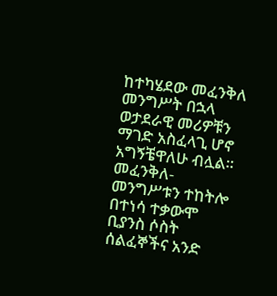ከተካሄደው መፈንቅለ መንግሥት በኋላ ወታደራዊ መሪዎቹን ማገድ አስፈላጊ ሆኖ አግኝቼዋለሁ ብሏል።
መፈንቅለ-መንግሥቱን ተከትሎ በተነሳ ተቃውሞ ቢያንስ ሶስት ሰልፈኞችና አንድ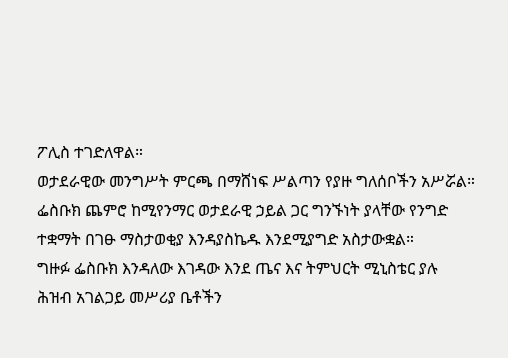ፖሊስ ተገድለዋል።
ወታደራዊው መንግሥት ምርጫ በማሸነፍ ሥልጣን የያዙ ግለሰቦችን አሥሯል።
ፌስቡክ ጨምሮ ከሚየንማር ወታደራዊ ኃይል ጋር ግንኙነት ያላቸው የንግድ ተቋማት በገፁ ማስታወቂያ እንዳያስኬዱ እንደሚያግድ አስታውቋል።
ግዙፉ ፌስቡክ እንዳለው እገዳው እንደ ጤና እና ትምህርት ሚኒስቴር ያሉ ሕዝብ አገልጋይ መሥሪያ ቤቶችን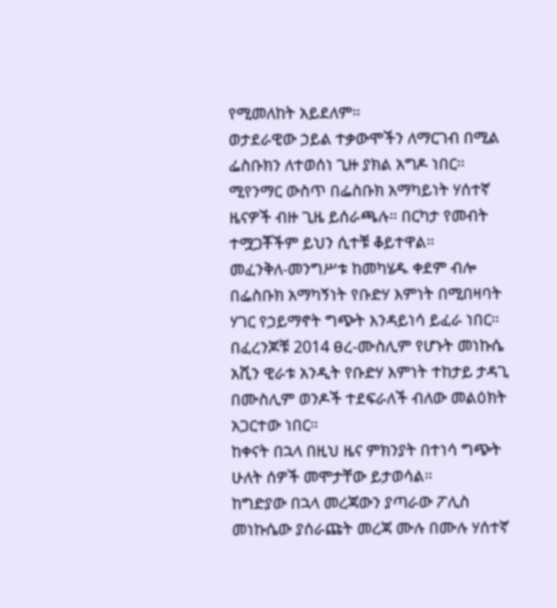የሚመለከት አይደለም።
ወታደራዊው ኃይል ተቃውሞችን ለማርገብ በሚል ፌስቡክን ለተወሰነ ጊዙ ያክል አግዶ ነበር።
ሚየንማር ውስጥ በፌስቡክ አማካይነት ሃሰተኛ ዜናዎች ብዙ ጊዜ ይሰራጫሉ። በርካታ የመብት ተሟጋቾችም ይህን ሲተቹ ቆይተዋል።
መፈንቅለ-መንግሥቱ ከመካሄዱ ቀደም ብሎ በፌስቡክ አማካኝነት የቡድሃ እምነት በሚበዛባት ሃገር የኃይማኖት ግጭት እንዳይነሳ ይፈራ ነበር።
በፈረንጆቹ 2014 ፀረ-ሙስሊም የሆኑት መነኩሴ አሺን ዊራቱ አንዲት የቡድሃ እምነት ተከታይ ታዳጊ በሙስሊም ወንዶች ተደፍራለች ብለው መልዕክት አጋርተው ነበር።
ከቀናት በኋላ በዚህ ዜና ምክንያት በተነሳ ግጭት ሁለት ሰዎች መሞታቸው ይታወሳል።
ከግድያው በኋላ መረጃውን ያጣራው ፖሊስ መነኩሴው ያሰራጩት መረጃ ሙሉ በሙሉ ሃሰተኛ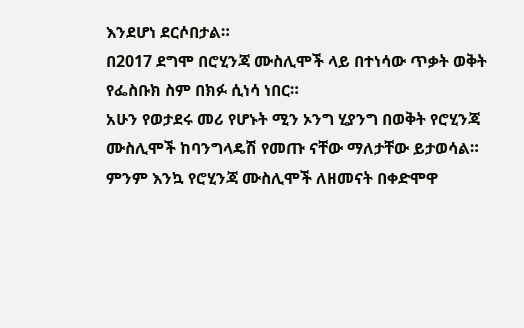እንደሆነ ደርሶበታል።
በ2017 ደግሞ በሮሂንጃ ሙስሊሞች ላይ በተነሳው ጥቃት ወቅት የፌስቡክ ስም በክፉ ሲነሳ ነበር።
አሁን የወታደሩ መሪ የሆኑት ሚን ኦንግ ሂያንግ በወቅት የሮሂንጃ ሙስሊሞች ከባንግላዴሽ የመጡ ናቸው ማለታቸው ይታወሳል።
ምንም እንኳ የሮሂንጃ ሙስሊሞች ለዘመናት በቀድሞዋ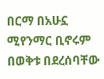በርማ በአሁኗ ሚየንማር ቢኖሩም በወቅቱ በደረሰባቸው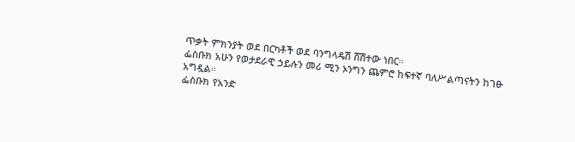ጥቃት ምክንያት ወደ በርካቶች ወደ ባንግላዴሽ ሸሽተው ነበር።
ፌስቡክ አሁን የወታደራዊ ኃይሉን መሪ ሚን ኦንግን ጨምሮ ከፍተኛ ባለሥልጣናትን ከገፁ አግዷል።
ፌስቡክ የአንድ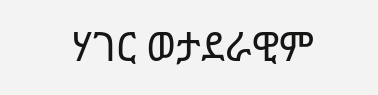ሃገር ወታደራዊም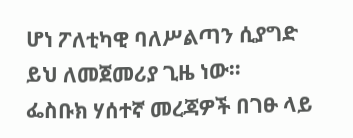ሆነ ፖለቲካዊ ባለሥልጣን ሲያግድ ይህ ለመጀመሪያ ጊዜ ነው።
ፌስቡክ ሃሰተኛ መረጃዎች በገፁ ላይ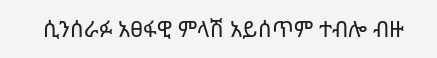ሲንሰራፉ አፀፋዊ ምላሽ አይሰጥም ተብሎ ብዙ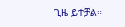ጊዜ ይተቻል።